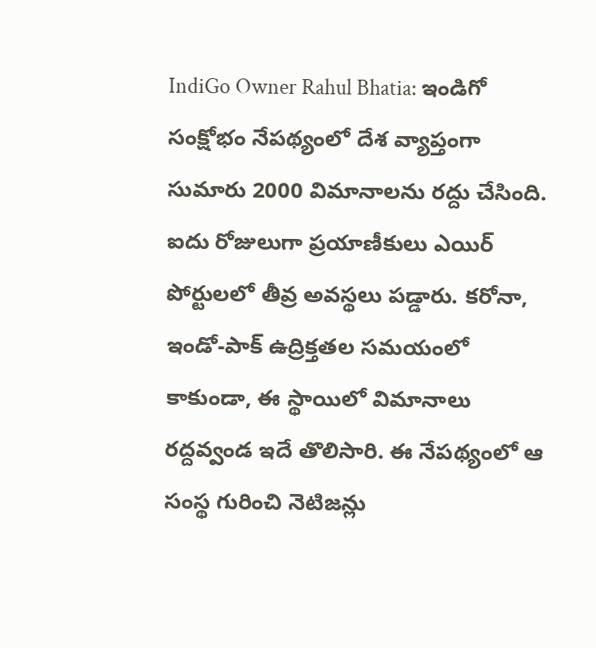IndiGo Owner Rahul Bhatia: ఇండిగో సంక్షోభం నేపథ్యంలో దేశ వ్యాప్తంగా సుమారు 2000 విమానాలను రద్దు చేసింది. ఐదు రోజులుగా ప్రయాణీకులు ఎయిర్ పోర్టులలో తీవ్ర అవస్థలు పడ్డారు. కరోనా, ఇండో-పాక్ ఉద్రిక్తతల సమయంలో కాకుండా, ఈ స్థాయిలో విమానాలు రద్దవ్వండ ఇదే తొలిసారి. ఈ నేపథ్యంలో ఆ సంస్థ గురించి నెటిజన్లు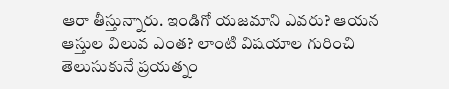ఆరా తీస్తున్నారు. ఇండిగో యజమాని ఎవరు? ఆయన ఆస్తుల విలువ ఎంత? లాంటి విషయాల గురించి తెలుసుకునే ప్రయత్నం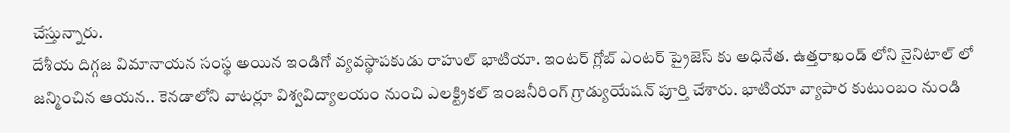చేస్తున్నారు.
దేశీయ దిగ్గజ విమానాయన సంస్థ అయిన ఇండిగో వ్యవస్థాపకుడు రాహుల్ భాటియా. ఇంటర్ గ్లోబ్ ఎంటర్ ప్రైజెస్ కు అధినేత. ఉత్తరాఖండ్ లోని నైనిటాల్ లో జన్మించిన ఆయన.. కెనడాలోని వాటర్లూ విశ్వవిద్యాలయం నుంచి ఎలక్ట్రికల్ ఇంజనీరింగ్ గ్రాడ్యుయేషన్ పూర్తి చేశారు. భాటియా వ్యాపార కుటుంబం నుండి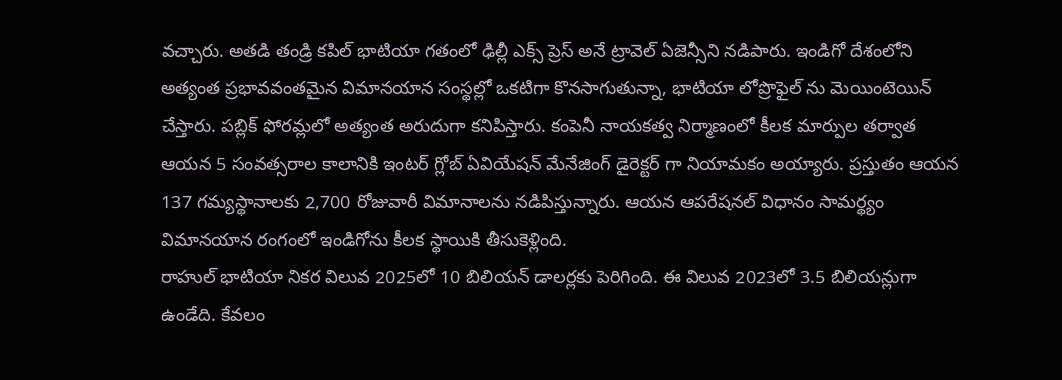వచ్చారు. అతడి తండ్రి కపిల్ భాటియా గతంలో ఢిల్లీ ఎక్స్ ప్రెస్ అనే ట్రావెల్ ఏజెన్సీని నడిపారు. ఇండిగో దేశంలోని అత్యంత ప్రభావవంతమైన విమానయాన సంస్థల్లో ఒకటిగా కొనసాగుతున్నా, భాటియా లోప్రొఫైల్ ను మెయింటెయిన్ చేస్తారు. పబ్లిక్ ఫోరమ్లలో అత్యంత అరుదుగా కనిపిస్తారు. కంపెనీ నాయకత్వ నిర్మాణంలో కీలక మార్పుల తర్వాత ఆయన 5 సంవత్సరాల కాలానికి ఇంటర్ గ్లోబ్ ఏవియేషన్ మేనేజింగ్ డైరెక్టర్ గా నియామకం అయ్యారు. ప్రస్తుతం ఆయన 137 గమ్యస్థానాలకు 2,700 రోజువారీ విమానాలను నడిపిస్తున్నారు. ఆయన ఆపరేషనల్ విధానం సామర్థ్యం విమానయాన రంగంలో ఇండిగోను కీలక స్థాయికి తీసుకెళ్లింది.
రాహుల్ భాటియా నికర విలువ 2025లో 10 బిలియన్ డాలర్లకు పెరిగింది. ఈ విలువ 2023లో 3.5 బిలియన్లుగా ఉండేది. కేవలం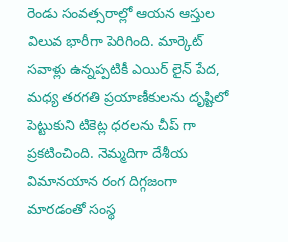రెండు సంవత్సరాల్లో ఆయన ఆస్తుల విలువ భారీగా పెరిగింది. మార్కెట్ సవాళ్లు ఉన్నప్పటికీ ఎయిర్ లైన్ పేద, మధ్య తరగతి ప్రయాణీకులను దృష్టిలో పెట్టుకుని టికెట్ల ధరలను చీప్ గా ప్రకటించింది. నెమ్మదిగా దేశీయ విమానయాన రంగ దిగ్గజంగా మారడంతో సంస్థ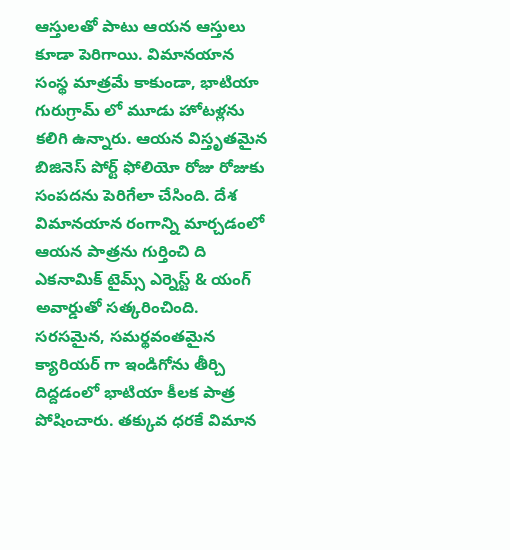ఆస్తులతో పాటు ఆయన ఆస్తులు కూడా పెరిగాయి. విమానయాన సంస్థ మాత్రమే కాకుండా, భాటియా గురుగ్రామ్ లో మూడు హోటళ్లను కలిగి ఉన్నారు. ఆయన విస్తృతమైన బిజినెస్ పోర్ట్ ఫోలియో రోజు రోజుకు సంపదను పెరిగేలా చేసింది. దేశ విమానయాన రంగాన్ని మార్చడంలో ఆయన పాత్రను గుర్తించి ది ఎకనామిక్ టైమ్స్ ఎర్నెస్ట్ & యంగ్ అవార్డుతో సత్కరించింది.
సరసమైన, సమర్థవంతమైన క్యారియర్ గా ఇండిగోను తీర్చి దిద్దడంలో భాటియా కీలక పాత్ర పోషించారు. తక్కువ ధరకే విమాన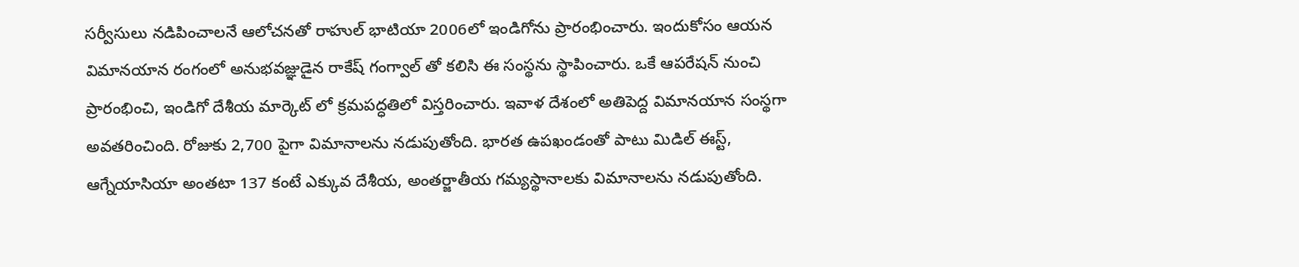సర్వీసులు నడిపించాలనే ఆలోచనతో రాహుల్ భాటియా 2006లో ఇండిగోను ప్రారంభించారు. ఇందుకోసం ఆయన విమానయాన రంగంలో అనుభవజ్ఞుడైన రాకేష్ గంగ్వాల్ తో కలిసి ఈ సంస్థను స్థాపించారు. ఒకే ఆపరేషన్ నుంచి ప్రారంభించి, ఇండిగో దేశీయ మార్కెట్ లో క్రమపద్ధతిలో విస్తరించారు. ఇవాళ దేశంలో అతిపెద్ద విమానయాన సంస్థగా అవతరించింది. రోజుకు 2,700 పైగా విమానాలను నడుపుతోంది. భారత ఉపఖండంతో పాటు మిడిల్ ఈస్ట్, ఆగ్నేయాసియా అంతటా 137 కంటే ఎక్కువ దేశీయ, అంతర్జాతీయ గమ్యస్థానాలకు విమానాలను నడుపుతోంది.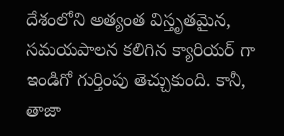దేశంలోని అత్యంత విస్తృతమైన, సమయపాలన కలిగిన క్యారియర్ గా ఇండిగో గుర్తింపు తెచ్చుకుంది. కానీ, తాజా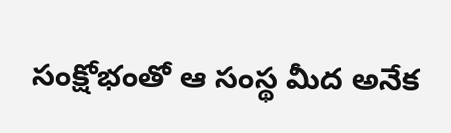సంక్షోభంతో ఆ సంస్థ మీద అనేక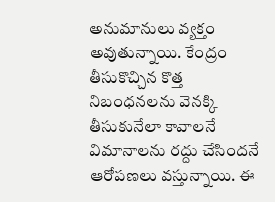అనుమానులు వ్యక్తం అవుతున్నాయి. కేంద్రం తీసుకొచ్చిన కొత్త నిబంధనలను వెనక్కి తీసుకునేలా కావాలనే విమానాలను రద్దు చేసిందనే ఆరోపణలు వస్తున్నాయి. ఈ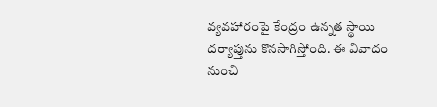వ్యవహారంపై కేంద్రం ఉన్నత స్థాయి దర్యాప్తును కొనసాగిస్తోంది. ఈ వివాదం నుంచి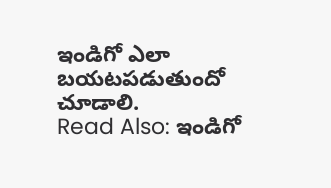ఇండిగో ఎలా బయటపడుతుందో చూడాలి.
Read Also: ఇండిగో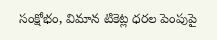సంక్షోభం, విమాన టికెట్ల ధరల పెంపుపై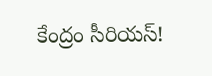కేంద్రం సీరియస్!